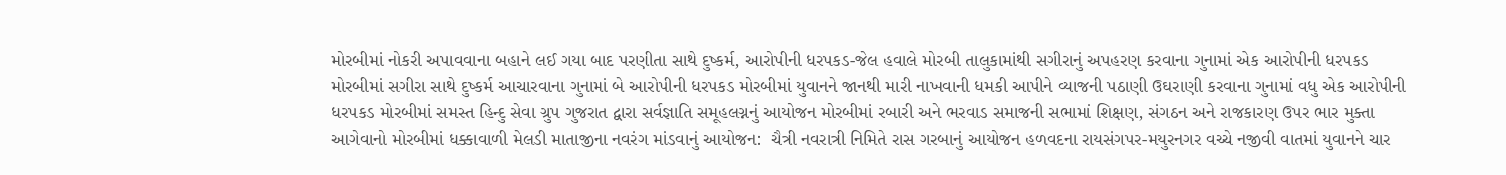મોરબીમાં નોકરી અપાવવાના બહાને લઈ ગયા બાદ પરણીતા સાથે દુષ્કર્મ, આરોપીની ધરપકડ-જેલ હવાલે મોરબી તાલુકામાંથી સગીરાનું અપહરણ કરવાના ગુનામાં એક આરોપીની ધરપકડ મોરબીમાં સગીરા સાથે દુષ્કર્મ આચારવાના ગુનામાં બે આરોપીની ધરપકડ મોરબીમાં યુવાનને જાનથી મારી નાખવાની ધમકી આપીને વ્યાજની પઠાણી ઉઘરાણી કરવાના ગુનામાં વધુ એક આરોપીની ધરપકડ મોરબીમાં સમસ્ત હિન્દુ સેવા ગ્રુપ ગુજરાત દ્વારા સર્વજ્ઞાતિ સમૂહલગ્નનું આયોજન મોરબીમાં રબારી અને ભરવાડ સમાજની સભામાં શિક્ષણ, સંગઠન અને રાજકારણ ઉપર ભાર મુક્તા આગેવાનો મોરબીમાં ધક્કાવાળી મેલડી માતાજીના નવરંગ માંડવાનું આયોજન:  ચૈત્રી નવરાત્રી નિમિતે રાસ ગરબાનું આયોજન હળવદના રાયસંગપર-મયુરનગર વચ્ચે નજીવી વાતમાં યુવાનને ચાર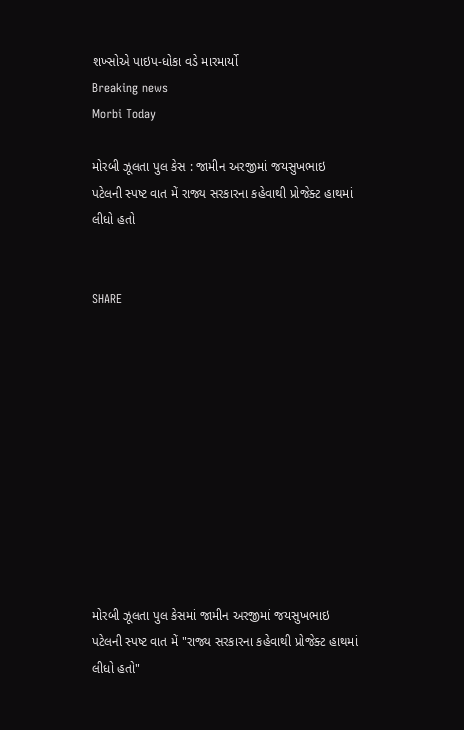શખ્સોએ પાઇપ-ધોકા વડે મારમાર્યો
Breaking news
Morbi Today

મોરબી ઝૂલતા પુલ કેસ : જામીન અરજીમાં જયસુખભાઇ પટેલની સ્પષ્ટ વાત મેં રાજ્ય સરકારના કહેવાથી પ્રોજેક્ટ હાથમાં લીધો હતો


SHARE











મોરબી ઝૂલતા પુલ કેસમાં જામીન અરજીમાં જયસુખભાઇ પટેલની સ્પષ્ટ વાત મેં "રાજ્ય સરકારના કહેવાથી પ્રોજેક્ટ હાથમાં લીધો હતો"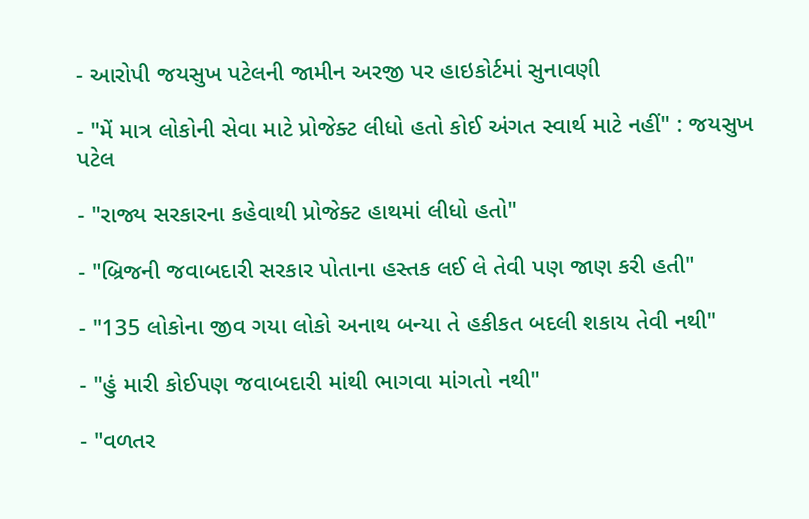- આરોપી જયસુખ પટેલની જામીન અરજી પર હાઇકોર્ટમાં સુનાવણી

- "મેં માત્ર લોકોની સેવા માટે પ્રોજેક્ટ લીધો હતો કોઈ અંગત સ્વાર્થ માટે નહીં" : જયસુખ પટેલ

- "રાજ્ય સરકારના કહેવાથી પ્રોજેક્ટ હાથમાં લીધો હતો"

- "બ્રિજની જવાબદારી સરકાર પોતાના હસ્તક લઈ લે તેવી પણ જાણ કરી હતી"

- "135 લોકોના જીવ ગયા લોકો અનાથ બન્યા તે હકીકત બદલી શકાય તેવી નથી"

- "હું મારી કોઈપણ જવાબદારી માંથી ભાગવા માંગતો નથી"

- "વળતર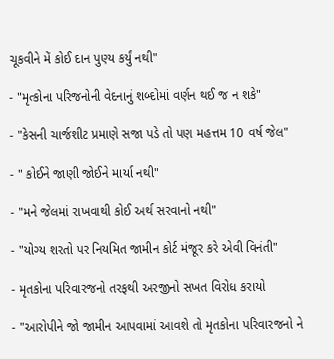ચૂકવીને મેં કોઈ દાન પુણ્ય કર્યું નથી"

- "મૃત્કોના પરિજનોની વેદનાનું શબ્દોમાં વર્ણન થઈ જ ન શકે"

- "કેસની ચાર્જશીટ પ્રમાણે સજા પડે તો પણ મહત્તમ 10 વર્ષ જેલ"

- " કોઈને જાણી જોઈને માર્યા નથી"

- "મને જેલમાં રાખવાથી કોઈ અર્થ સરવાનો નથી"

- "યોગ્ય શરતો પર નિયમિત જામીન કોર્ટ મંજૂર કરે એવી વિનંતી"

- મૃતકોના પરિવારજનો તરફથી અરજીનો સખત વિરોધ કરાયો

- "આરોપીને જો જામીન આપવામાં આવશે તો મૃતકોના પરિવારજનો ને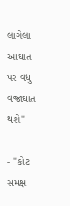લાગેલા આઘાત પર વધુ વજ્રાઘાત થશે"

- "કોટ સમક્ષ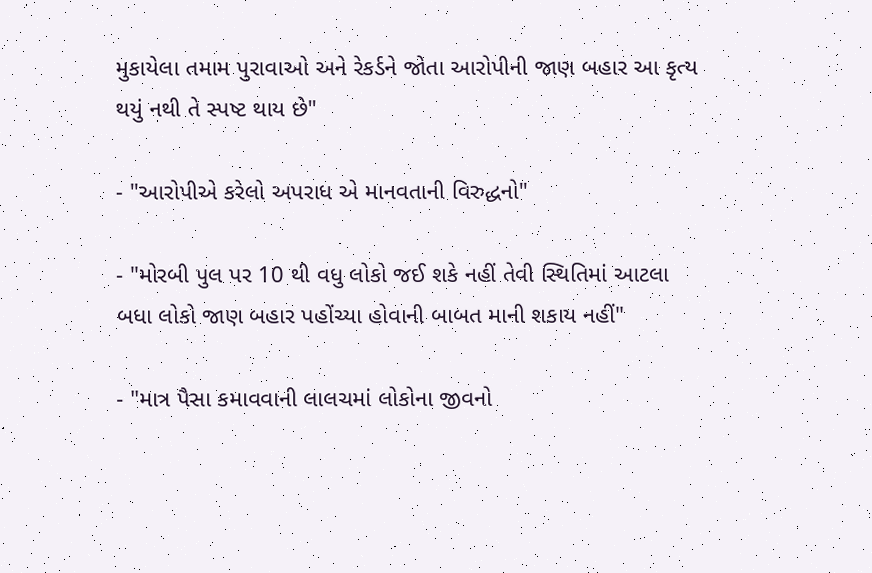મુકાયેલા તમામ પુરાવાઓ અને રેકર્ડને જોતા આરોપીની જાણ બહાર આ કૃત્ય થયું નથી તે સ્પષ્ટ થાય છે"

- "આરોપીએ કરેલો અપરાધ એ માનવતાની વિરુદ્ધનો"

- "મોરબી પુલ પર 10 થી વધુ લોકો જઈ શકે નહીં તેવી સ્થિતિમાં આટલા બધા લોકો જાણ બહાર પહોંચ્યા હોવાની બાબત માની શકાય નહીં"

- "માત્ર પૈસા કમાવવાની લાલચમાં લોકોના જીવનો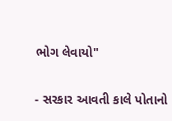ભોગ લેવાયો"

- સરકાર આવતી કાલે પોતાનો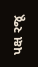પક્ષ રજૂ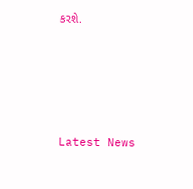કરશે.






Latest News